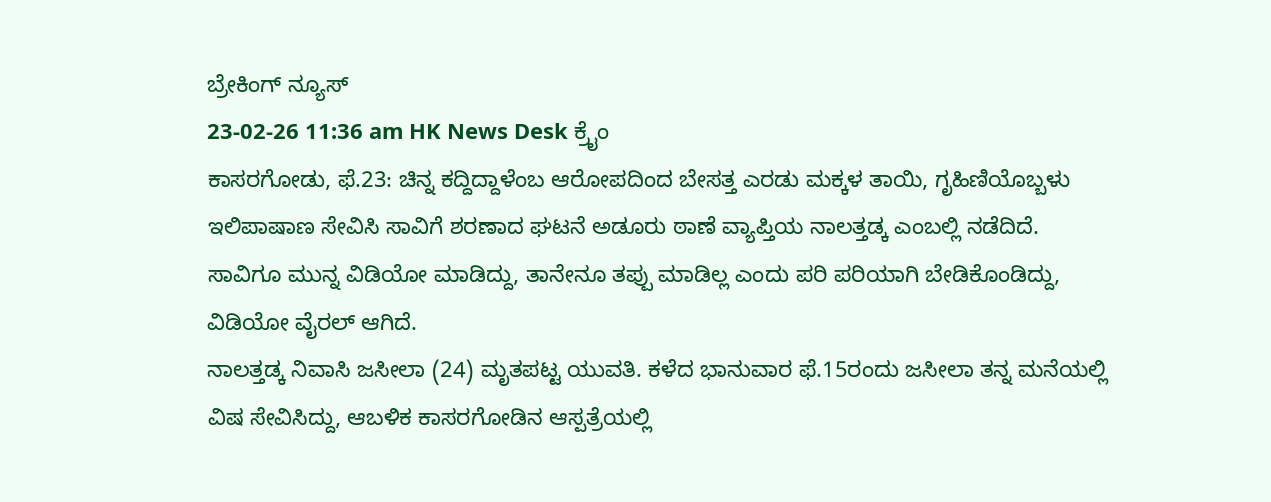ಬ್ರೇಕಿಂಗ್ ನ್ಯೂಸ್
23-02-26 11:36 am HK News Desk ಕ್ರೈಂ
ಕಾಸರಗೋಡು, ಫೆ.23: ಚಿನ್ನ ಕದ್ದಿದ್ದಾಳೆಂಬ ಆರೋಪದಿಂದ ಬೇಸತ್ತ ಎರಡು ಮಕ್ಕಳ ತಾಯಿ, ಗೃಹಿಣಿಯೊಬ್ಬಳು ಇಲಿಪಾಷಾಣ ಸೇವಿಸಿ ಸಾವಿಗೆ ಶರಣಾದ ಘಟನೆ ಅಡೂರು ಠಾಣೆ ವ್ಯಾಪ್ತಿಯ ನಾಲತ್ತಡ್ಕ ಎಂಬಲ್ಲಿ ನಡೆದಿದೆ. ಸಾವಿಗೂ ಮುನ್ನ ವಿಡಿಯೋ ಮಾಡಿದ್ದು, ತಾನೇನೂ ತಪ್ಪು ಮಾಡಿಲ್ಲ ಎಂದು ಪರಿ ಪರಿಯಾಗಿ ಬೇಡಿಕೊಂಡಿದ್ದು, ವಿಡಿಯೋ ವೈರಲ್ ಆಗಿದೆ.
ನಾಲತ್ತಡ್ಕ ನಿವಾಸಿ ಜಸೀಲಾ (24) ಮೃತಪಟ್ಟ ಯುವತಿ. ಕಳೆದ ಭಾನುವಾರ ಫೆ.15ರಂದು ಜಸೀಲಾ ತನ್ನ ಮನೆಯಲ್ಲಿ ವಿಷ ಸೇವಿಸಿದ್ದು, ಆಬಳಿಕ ಕಾಸರಗೋಡಿನ ಆಸ್ಪತ್ರೆಯಲ್ಲಿ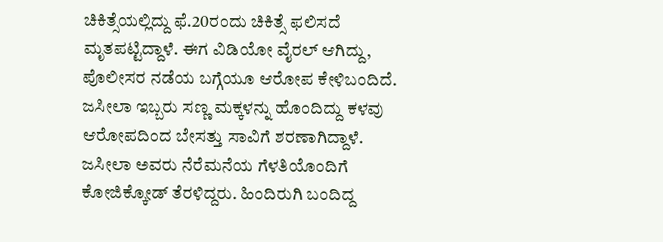ಚಿಕಿತ್ಸೆಯಲ್ಲಿದ್ದು ಫೆ.20ರಂದು ಚಿಕಿತ್ಸೆ ಫಲಿಸದೆ ಮೃತಪಟ್ಟಿದ್ದಾಳೆ. ಈಗ ವಿಡಿಯೋ ವೈರಲ್ ಆಗಿದ್ದು, ಪೊಲೀಸರ ನಡೆಯ ಬಗ್ಗೆಯೂ ಆರೋಪ ಕೇಳಿಬಂದಿದೆ. ಜಸೀಲಾ ಇಬ್ಬರು ಸಣ್ಣ ಮಕ್ಕಳನ್ನು ಹೊಂದಿದ್ದು ಕಳವು ಆರೋಪದಿಂದ ಬೇಸತ್ತು ಸಾವಿಗೆ ಶರಣಾಗಿದ್ದಾಳೆ.
ಜಸೀಲಾ ಅವರು ನೆರೆಮನೆಯ ಗೆಳತಿಯೊಂದಿಗೆ ಕೋಜಿಕ್ಕೋಡ್ ತೆರಳಿದ್ದರು. ಹಿಂದಿರುಗಿ ಬಂದಿದ್ದ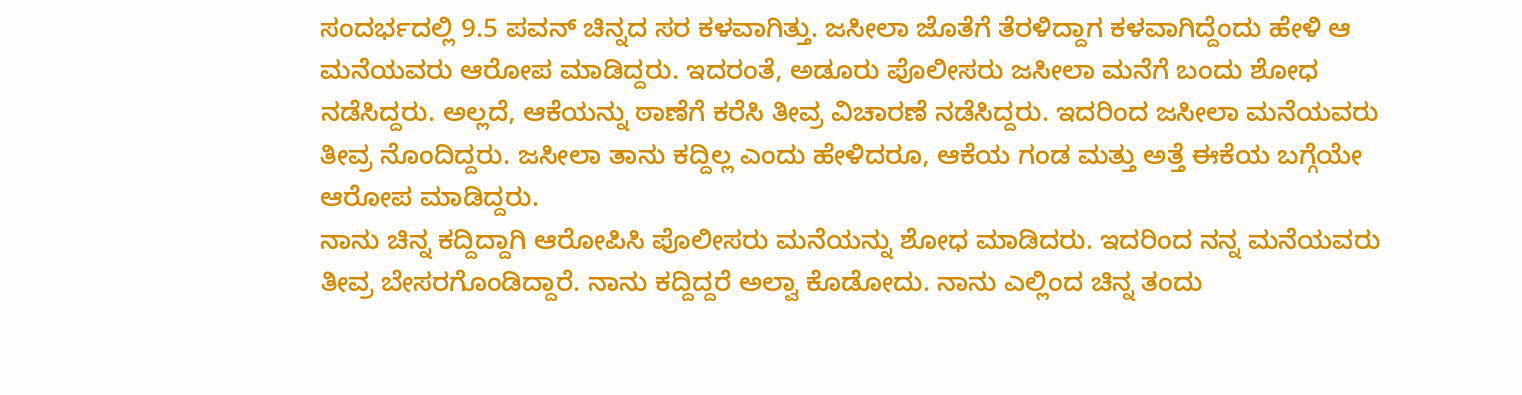ಸಂದರ್ಭದಲ್ಲಿ 9.5 ಪವನ್ ಚಿನ್ನದ ಸರ ಕಳವಾಗಿತ್ತು. ಜಸೀಲಾ ಜೊತೆಗೆ ತೆರಳಿದ್ದಾಗ ಕಳವಾಗಿದ್ದೆಂದು ಹೇಳಿ ಆ ಮನೆಯವರು ಆರೋಪ ಮಾಡಿದ್ದರು. ಇದರಂತೆ, ಅಡೂರು ಪೊಲೀಸರು ಜಸೀಲಾ ಮನೆಗೆ ಬಂದು ಶೋಧ ನಡೆಸಿದ್ದರು. ಅಲ್ಲದೆ, ಆಕೆಯನ್ನು ಠಾಣೆಗೆ ಕರೆಸಿ ತೀವ್ರ ವಿಚಾರಣೆ ನಡೆಸಿದ್ದರು. ಇದರಿಂದ ಜಸೀಲಾ ಮನೆಯವರು ತೀವ್ರ ನೊಂದಿದ್ದರು. ಜಸೀಲಾ ತಾನು ಕದ್ದಿಲ್ಲ ಎಂದು ಹೇಳಿದರೂ, ಆಕೆಯ ಗಂಡ ಮತ್ತು ಅತ್ತೆ ಈಕೆಯ ಬಗ್ಗೆಯೇ ಆರೋಪ ಮಾಡಿದ್ದರು.
ನಾನು ಚಿನ್ನ ಕದ್ದಿದ್ದಾಗಿ ಆರೋಪಿಸಿ ಪೊಲೀಸರು ಮನೆಯನ್ನು ಶೋಧ ಮಾಡಿದರು. ಇದರಿಂದ ನನ್ನ ಮನೆಯವರು ತೀವ್ರ ಬೇಸರಗೊಂಡಿದ್ದಾರೆ. ನಾನು ಕದ್ದಿದ್ದರೆ ಅಲ್ವಾ ಕೊಡೋದು. ನಾನು ಎಲ್ಲಿಂದ ಚಿನ್ನ ತಂದು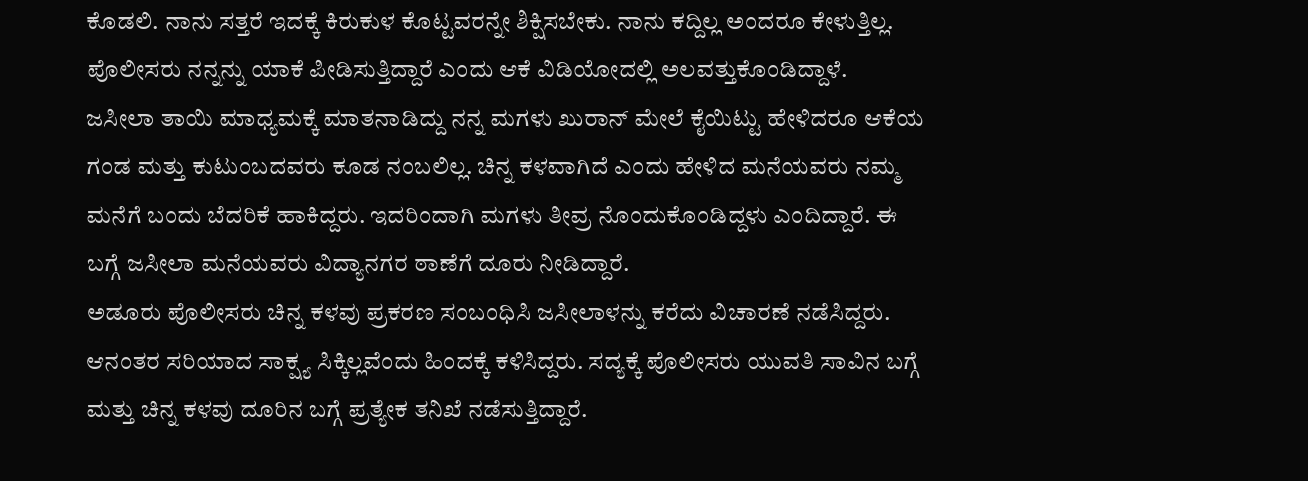ಕೊಡಲಿ. ನಾನು ಸತ್ತರೆ ಇದಕ್ಕೆ ಕಿರುಕುಳ ಕೊಟ್ಟವರನ್ನೇ ಶಿಕ್ಷಿಸಬೇಕು. ನಾನು ಕದ್ದಿಲ್ಲ ಅಂದರೂ ಕೇಳುತ್ತಿಲ್ಲ. ಪೊಲೀಸರು ನನ್ನನ್ನು ಯಾಕೆ ಪೀಡಿಸುತ್ತಿದ್ದಾರೆ ಎಂದು ಆಕೆ ವಿಡಿಯೋದಲ್ಲಿ ಅಲವತ್ತುಕೊಂಡಿದ್ದಾಳೆ.
ಜಸೀಲಾ ತಾಯಿ ಮಾಧ್ಯಮಕ್ಕೆ ಮಾತನಾಡಿದ್ದು ನನ್ನ ಮಗಳು ಖುರಾನ್ ಮೇಲೆ ಕೈಯಿಟ್ಟು ಹೇಳಿದರೂ ಆಕೆಯ ಗಂಡ ಮತ್ತು ಕುಟುಂಬದವರು ಕೂಡ ನಂಬಲಿಲ್ಲ. ಚಿನ್ನ ಕಳವಾಗಿದೆ ಎಂದು ಹೇಳಿದ ಮನೆಯವರು ನಮ್ಮ ಮನೆಗೆ ಬಂದು ಬೆದರಿಕೆ ಹಾಕಿದ್ದರು. ಇದರಿಂದಾಗಿ ಮಗಳು ತೀವ್ರ ನೊಂದುಕೊಂಡಿದ್ದಳು ಎಂದಿದ್ದಾರೆ. ಈ ಬಗ್ಗೆ ಜಸೀಲಾ ಮನೆಯವರು ವಿದ್ಯಾನಗರ ಠಾಣೆಗೆ ದೂರು ನೀಡಿದ್ದಾರೆ.
ಅಡೂರು ಪೊಲೀಸರು ಚಿನ್ನ ಕಳವು ಪ್ರಕರಣ ಸಂಬಂಧಿಸಿ ಜಸೀಲಾಳನ್ನು ಕರೆದು ವಿಚಾರಣೆ ನಡೆಸಿದ್ದರು. ಆನಂತರ ಸರಿಯಾದ ಸಾಕ್ಷ್ಯ ಸಿಕ್ಕಿಲ್ಲವೆಂದು ಹಿಂದಕ್ಕೆ ಕಳಿಸಿದ್ದರು. ಸದ್ಯಕ್ಕೆ ಪೊಲೀಸರು ಯುವತಿ ಸಾವಿನ ಬಗ್ಗೆ ಮತ್ತು ಚಿನ್ನ ಕಳವು ದೂರಿನ ಬಗ್ಗೆ ಪ್ರತ್ಯೇಕ ತನಿಖೆ ನಡೆಸುತ್ತಿದ್ದಾರೆ.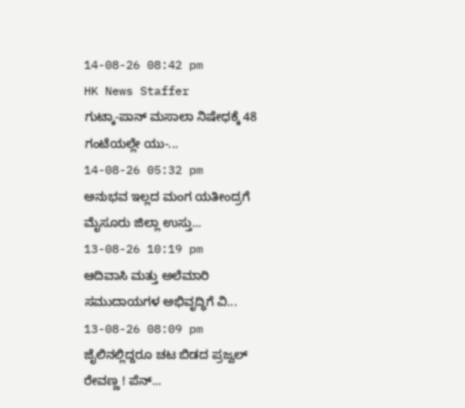14-08-26 08:42 pm
HK News Staffer
ಗುಟ್ಕಾ-ಪಾನ್ ಮಸಾಲಾ ನಿಷೇಧಕ್ಕೆ 48 ಗಂಟೆಯಲ್ಲೇ ಯು-...
14-08-26 05:32 pm
ಅನುಭವ ಇಲ್ಲದ ಮಂಗ ಯತೀಂದ್ರಗೆ ಮೈಸೂರು ಜಿಲ್ಲಾ ಉಸ್ತು...
13-08-26 10:19 pm
ಆದಿವಾಸಿ ಮತ್ತು ಅಲೆಮಾರಿ ಸಮುದಾಯಗಳ ಅಭಿವೃದ್ಧಿಗೆ ವಿ...
13-08-26 08:09 pm
ಜೈಲಿನಲ್ಲಿದ್ದರೂ ಚಟ ಬಿಡದ ಪ್ರಜ್ವಲ್ ರೇವಣ್ಣ ! ಪೆನ್...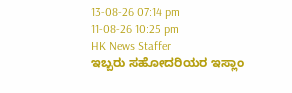13-08-26 07:14 pm
11-08-26 10:25 pm
HK News Staffer
ಇಬ್ಬರು ಸಹೋದರಿಯರ ಇಸ್ಲಾಂ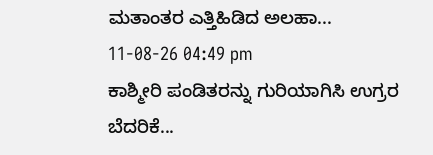ಮತಾಂತರ ಎತ್ತಿಹಿಡಿದ ಅಲಹಾ...
11-08-26 04:49 pm
ಕಾಶ್ಮೀರಿ ಪಂಡಿತರನ್ನು ಗುರಿಯಾಗಿಸಿ ಉಗ್ರರ ಬೆದರಿಕೆ...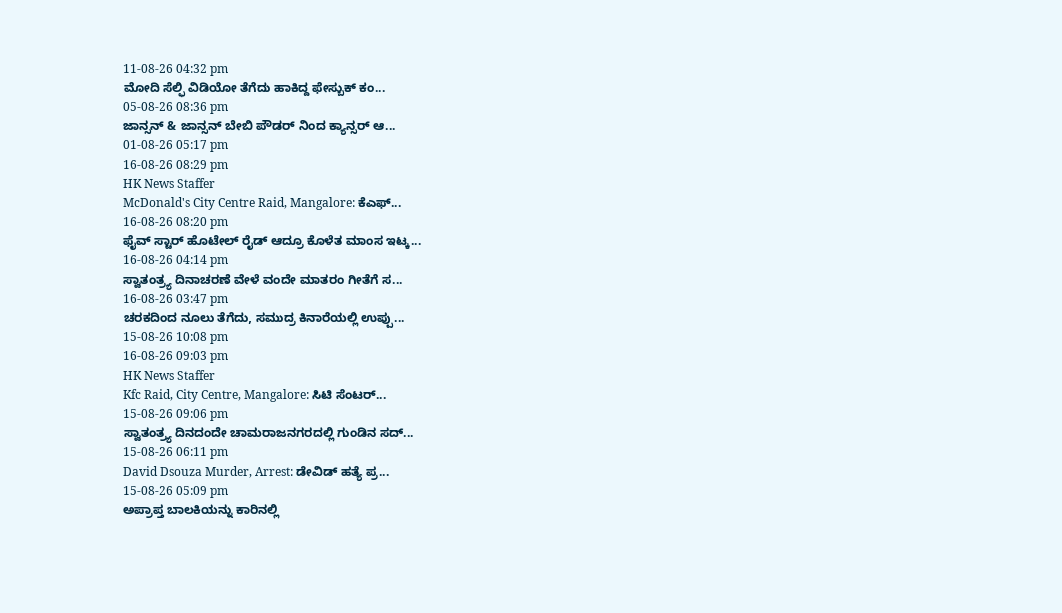11-08-26 04:32 pm
ಮೋದಿ ಸೆಲ್ಫಿ ವಿಡಿಯೋ ತೆಗೆದು ಹಾಕಿದ್ದ ಫೇಸ್ಬುಕ್ ಕಂ...
05-08-26 08:36 pm
ಜಾನ್ಸನ್ & ಜಾನ್ಸನ್ ಬೇಬಿ ಪೌಡರ್ ನಿಂದ ಕ್ಯಾನ್ಸರ್ ಆ...
01-08-26 05:17 pm
16-08-26 08:29 pm
HK News Staffer
McDonald's City Centre Raid, Mangalore: ಕೆಎಫ್...
16-08-26 08:20 pm
ಫೈವ್ ಸ್ಟಾರ್ ಹೊಟೇಲ್ ರೈಡ್ ಆದ್ರೂ ಕೊಳೆತ ಮಾಂಸ ಇಟ್ಕ...
16-08-26 04:14 pm
ಸ್ವಾತಂತ್ರ್ಯ ದಿನಾಚರಣೆ ವೇಳೆ ವಂದೇ ಮಾತರಂ ಗೀತೆಗೆ ಸ...
16-08-26 03:47 pm
ಚರಕದಿಂದ ನೂಲು ತೆಗೆದು, ಸಮುದ್ರ ಕಿನಾರೆಯಲ್ಲಿ ಉಪ್ಪು...
15-08-26 10:08 pm
16-08-26 09:03 pm
HK News Staffer
Kfc Raid, City Centre, Mangalore: ಸಿಟಿ ಸೆಂಟರ್...
15-08-26 09:06 pm
ಸ್ವಾತಂತ್ರ್ಯ ದಿನದಂದೇ ಚಾಮರಾಜನಗರದಲ್ಲಿ ಗುಂಡಿನ ಸದ್...
15-08-26 06:11 pm
David Dsouza Murder, Arrest: ಡೇವಿಡ್ ಹತ್ಯೆ ಪ್ರ...
15-08-26 05:09 pm
ಅಪ್ರಾಪ್ತ ಬಾಲಕಿಯನ್ನು ಕಾರಿನಲ್ಲಿ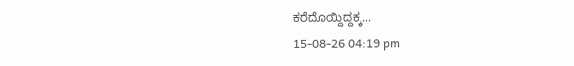ಕರೆದೊಯ್ದಿದ್ದಕ್ಕ...
15-08-26 04:19 pm